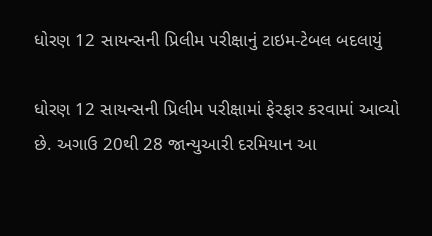ધોરણ 12 સાયન્સની પ્રિલીમ પરીક્ષાનું ટાઇમ-ટેબલ બદલાયું

ધોરણ 12 સાયન્સની પ્રિલીમ પરીક્ષામાં ફેરફાર કરવામાં આવ્યો છે. અગાઉ 20થી 28 જાન્યુઆરી દરમિયાન આ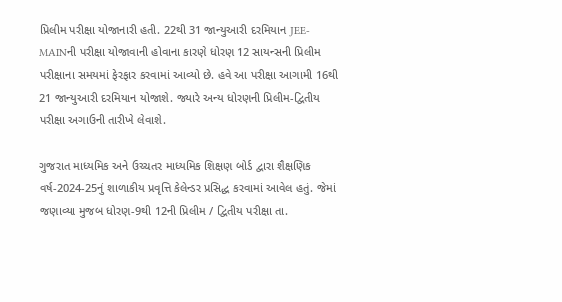પ્રિલીમ પરીક્ષા યોજાનારી હતી. 22થી 31 જાન્યુઆરી દરમિયાન JEE-MAINની પરીક્ષા યોજાવાની હોવાના કારણે ધોરણ 12 સાયન્સની પ્રિલીમ પરીક્ષાના સમયમાં ફેરફાર કરવામાં આવ્યો છે. હવે આ પરીક્ષા આગામી 16થી 21 જાન્યુઆરી દરમિયાન યોજાશે. જ્યારે અન્ય ધોરણની પ્રિલીમ-દ્વિતીય પરીક્ષા અગાઉની તારીખે લેવાશે.

ગુજરાત માધ્યમિક અને ઉચ્ચતર માધ્યમિક શિક્ષણ બોર્ડ દ્વારા શૈક્ષણિક વર્ષ-2024-25નું શાળાકીય પ્રવૃત્તિ કેલેન્ડર પ્રસિદ્ધ કરવામાં આવેલ હતું. જેમાં જણાવ્યા મુજબ ધોરણ-9થી 12ની પ્રિલીમ / દ્વિતીય પરીક્ષા તા.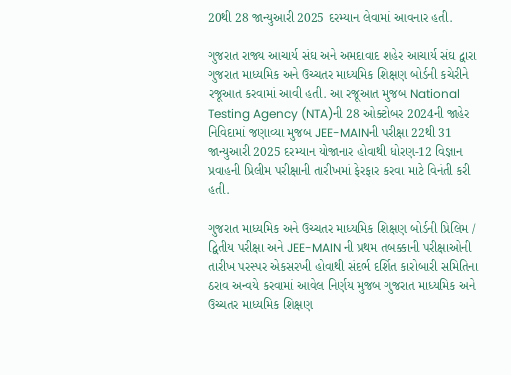20થી 28 જાન્યુઆરી 2025 દરમ્યાન લેવામાં આવનાર હતી.

ગુજરાત રાજ્ય આચાર્ય સંઘ અને અમદાવાદ શહેર આચાર્ય સંઘ દ્વારા ગુજરાત માધ્યમિક અને ઉચ્ચતર માધ્યમિક શિક્ષણ બોર્ડની કચેરીને રજૂઆત કરવામાં આવી હતી. આ રજૂઆત મુજબ National Testing Agency (NTA)ની 28 ઓક્ટોબર 2024ની જાહેર નિવિદામાં જણાવ્યા મુજબ JEE-MAINની પરીક્ષા 22થી 31 જાન્યુઆરી 2025 દરમ્યાન યોજાનાર હોવાથી ધોરણ-12 વિજ્ઞાન પ્રવાહની પ્રિલીમ પરીક્ષાની તારીખમાં ફેરફાર કરવા માટે વિનંતી કરી હતી.

ગુજરાત માધ્યમિક અને ઉચ્ચતર માધ્યમિક શિક્ષણ બોર્ડની પ્રિલિમ / દ્વિતીય પરીક્ષા અને JEE-MAIN ની પ્રથમ તબક્કાની પરીક્ષાઓની તારીખ પરસ્પર એકસરખી હોવાથી સંદર્ભ દર્શિત કારોબારી સમિતિના ઠરાવ અન્વયે કરવામાં આવેલ નિર્ણય મુજબ ગુજરાત માધ્યમિક અને ઉચ્ચતર માધ્યમિક શિક્ષણ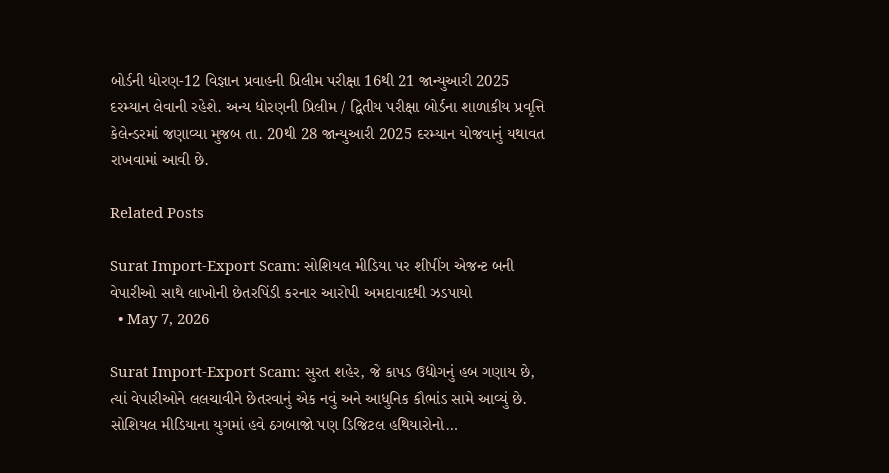બોર્ડની ધોરણ-12 વિજ્ઞાન પ્રવાહની પ્રિલીમ પરીક્ષા 16થી 21 જાન્યુઆરી 2025 દરમ્યાન લેવાની રહેશે. અન્ય ધોરણની પ્રિલીમ / દ્વિતીય પરીક્ષા બોર્ડના શાળાકીય પ્રવૃત્તિ કેલેન્ડરમાં જણાવ્યા મુજબ તા. 20થી 28 જાન્યુઆરી 2025 દરમ્યાન યોજવાનું યથાવત રાખવામાં આવી છે.

Related Posts

Surat Import-Export Scam: સોશિયલ મીડિયા પર શીપીંગ એજન્ટ બની વેપારીઓ સાથે લાખોની છેતરપિંડી કરનાર આરોપી અમદાવાદથી ઝડપાયો
  • May 7, 2026

Surat Import-Export Scam: સુરત શહેર, જે કાપડ ઉદ્યોગનું હબ ગણાય છે, ત્યાં વેપારીઓને લલચાવીને છેતરવાનું એક નવું અને આધુનિક કૌભાંડ સામે આવ્યું છે. સોશિયલ મીડિયાના યુગમાં હવે ઠગબાજો પણ ડિજિટલ હથિયારોનો…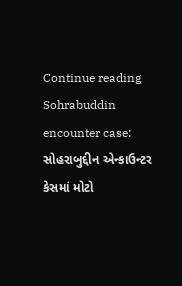Continue reading
Sohrabuddin encounter case: સોહરાબુદ્દીન એન્કાઉન્ટર કેસમાં મોટો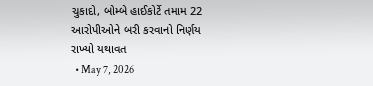ચુકાદો, બોમ્બે હાઈકોર્ટે તમામ 22 આરોપીઓને બરી કરવાનો નિર્ણય રાખ્યો યથાવત
  • May 7, 2026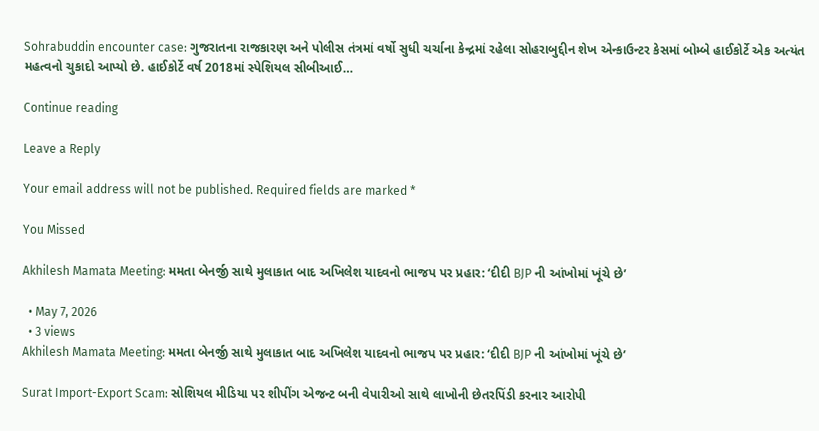Sohrabuddin encounter case: ગુજરાતના રાજકારણ અને પોલીસ તંત્રમાં વર્ષો સુધી ચર્ચાના કેન્દ્રમાં રહેલા સોહરાબુદ્દીન શેખ એન્કાઉન્ટર કેસમાં બોમ્બે હાઈકોર્ટે એક અત્યંત મહત્વનો ચુકાદો આપ્યો છે. હાઈકોર્ટે વર્ષ 2018માં સ્પેશિયલ સીબીઆઈ…

Continue reading

Leave a Reply

Your email address will not be published. Required fields are marked *

You Missed

Akhilesh Mamata Meeting: મમતા બેનર્જી સાથે મુલાકાત બાદ અખિલેશ યાદવનો ભાજપ પર પ્રહાર: ‘દીદી BJP ની આંખોમાં ખૂંચે છે’

  • May 7, 2026
  • 3 views
Akhilesh Mamata Meeting: મમતા બેનર્જી સાથે મુલાકાત બાદ અખિલેશ યાદવનો ભાજપ પર પ્રહાર: ‘દીદી BJP ની આંખોમાં ખૂંચે છે’

Surat Import-Export Scam: સોશિયલ મીડિયા પર શીપીંગ એજન્ટ બની વેપારીઓ સાથે લાખોની છેતરપિંડી કરનાર આરોપી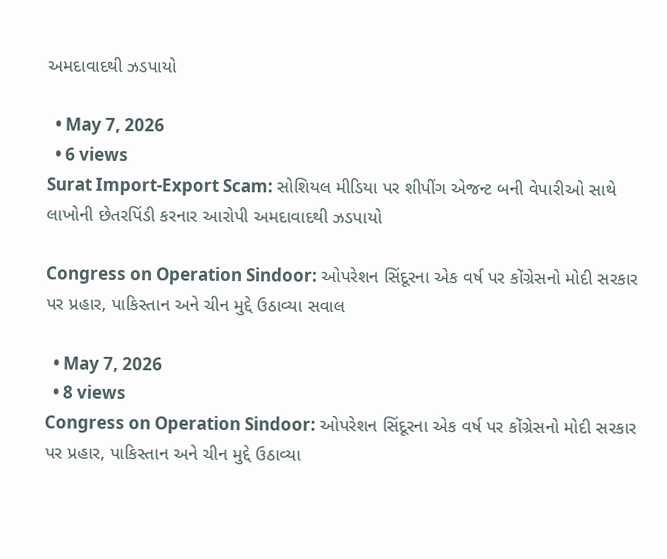અમદાવાદથી ઝડપાયો

  • May 7, 2026
  • 6 views
Surat Import-Export Scam: સોશિયલ મીડિયા પર શીપીંગ એજન્ટ બની વેપારીઓ સાથે લાખોની છેતરપિંડી કરનાર આરોપી અમદાવાદથી ઝડપાયો

Congress on Operation Sindoor: ઓપરેશન સિંદૂરના એક વર્ષ પર કોંગ્રેસનો મોદી સરકાર પર પ્રહાર, પાકિસ્તાન અને ચીન મુદ્દે ઉઠાવ્યા સવાલ

  • May 7, 2026
  • 8 views
Congress on Operation Sindoor: ઓપરેશન સિંદૂરના એક વર્ષ પર કોંગ્રેસનો મોદી સરકાર પર પ્રહાર, પાકિસ્તાન અને ચીન મુદ્દે ઉઠાવ્યા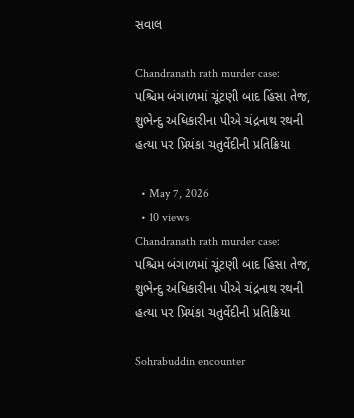સવાલ

Chandranath rath murder case: પશ્ચિમ બંગાળમાં ચૂંટણી બાદ હિંસા તેજ, શુભેન્દુ અધિકારીના પીએ ચંદ્રનાથ રથની હત્યા પર પ્રિયંકા ચતુર્વેદીની પ્રતિક્રિયા

  • May 7, 2026
  • 10 views
Chandranath rath murder case: પશ્ચિમ બંગાળમાં ચૂંટણી બાદ હિંસા તેજ, શુભેન્દુ અધિકારીના પીએ ચંદ્રનાથ રથની હત્યા પર પ્રિયંકા ચતુર્વેદીની પ્રતિક્રિયા

Sohrabuddin encounter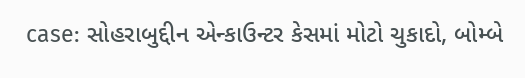case: સોહરાબુદ્દીન એન્કાઉન્ટર કેસમાં મોટો ચુકાદો, બોમ્બે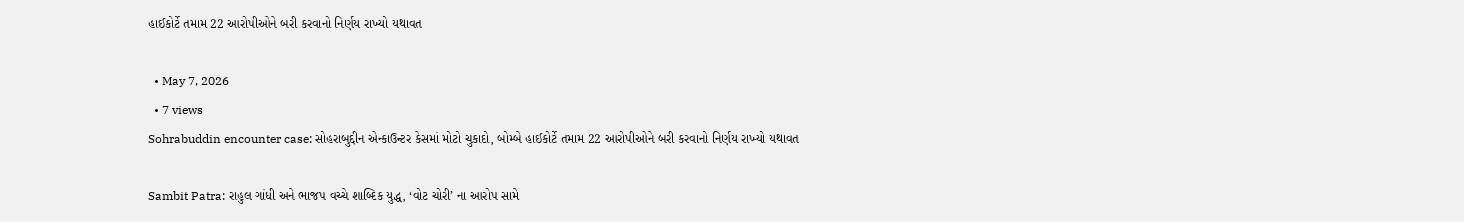હાઈકોર્ટે તમામ 22 આરોપીઓને બરી કરવાનો નિર્ણય રાખ્યો યથાવત

  • May 7, 2026
  • 7 views
Sohrabuddin encounter case: સોહરાબુદ્દીન એન્કાઉન્ટર કેસમાં મોટો ચુકાદો, બોમ્બે હાઈકોર્ટે તમામ 22 આરોપીઓને બરી કરવાનો નિર્ણય રાખ્યો યથાવત

Sambit Patra: રાહુલ ગાંધી અને ભાજપ વચ્ચે શાબ્દિક યુદ્ધ, ‘વોટ ચોરી’ ના આરોપ સામે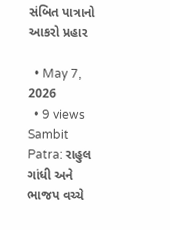સંબિત પાત્રાનો આકરો પ્રહાર

  • May 7, 2026
  • 9 views
Sambit Patra: રાહુલ ગાંધી અને ભાજપ વચ્ચે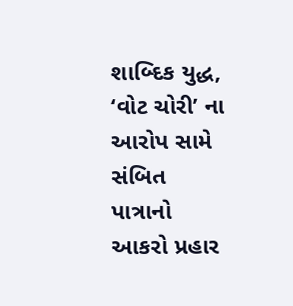શાબ્દિક યુદ્ધ, ‘વોટ ચોરી’ ના આરોપ સામે સંબિત પાત્રાનો આકરો પ્રહાર